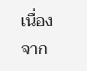เนื่องจาก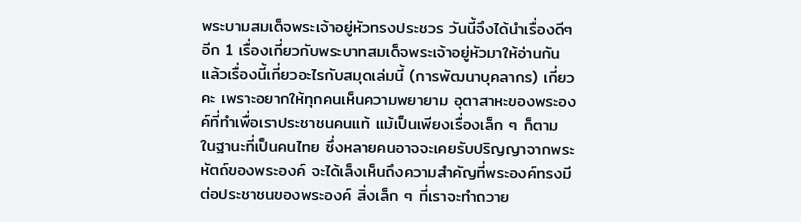พระบามสมเด็จพระเจ้าอยู่หัวทรงประชวร วันนี้จึงได้นำเรื่องดีๆ อีก 1 เรื่องเกี่ยวกับพระบาทสมเด็จพระเจ้าอยู่หัวมาให้อ่านกัน แล้วเรื่องนี้เกี่ยวอะไรกับสมุดเล่มนี้ (การพัฒนาบุคลากร) เกี่ยวคะ เพราะอยากให้ทุกคนเห็นความพยายาม อุตาสาหะของพระองค์ที่ทำเพื่อเราประชาชนคนแท้ แม้เป็นเพียงเรื่องเล็ก ๆ ก็ตาม ในฐานะที่เป็นคนไทย ซึ่งหลายคนอาจจะเคยรับปริญญาจากพระหัตถ์ของพระองค์ จะได้เล็งเห็นถึงความสำคัญที่พระองค์ทรงมีต่อประชาชนของพระองค์ สิ่งเล็ก ๆ ที่เราจะทำถวาย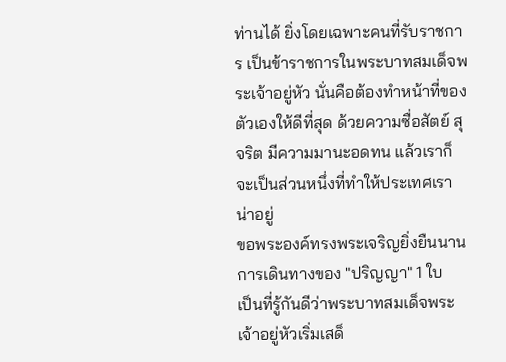ท่านได้ ยิ่งโดยเฉพาะคนที่รับราชการ เป็นข้าราชการในพระบาทสมเด็จพระเจ้าอยู่หัว นั่นคือต้องทำหน้าที่ของตัวเองให้ดีที่สุด ด้วยความซื่อสัตย์ สุจริต มีความมานะอดทน แล้วเราก็จะเป็นส่วนหนึ่งที่ทำให้ประเทศเราน่าอยู่
ขอพระองค์ทรงพระเจริญยิ่งยืนนาน
การเดินทางของ "ปริญญา" 1 ใบ
เป็นที่รู้กันดีว่าพระบาทสมเด็จพระเจ้าอยู่หัวเริ่มเสด็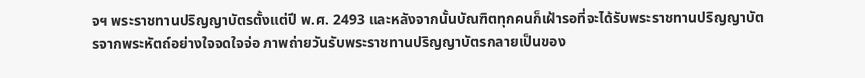จฯ พระราชทานปริญญาบัตรตั้งแต่ปี พ.ศ. 2493 และหลังจากนั้นบัณฑิตทุกคนก็เฝ้ารอที่จะได้รับพระราชทานปริญญาบัตรจากพระหัตถ์อย่างใจจดใจจ่อ ภาพถ่ายวันรับพระราชทานปริญญาบัตรกลายเป็นของ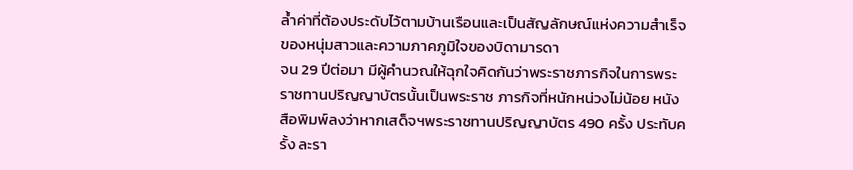ล้ำค่าที่ต้องประดับไว้ตามบ้านเรือนและเป็นสัญลักษณ์แห่งความสำเร็จของหนุ่มสาวและความภาคภูมิใจของบิดามารดา
จน 29 ปีต่อมา มีผู้คำนวณให้ฉุกใจคิดกันว่าพระราชภารกิจในการพระราชทานปริญญาบัตรนั้นเป็นพระราช ภารกิจที่หนักหน่วงไม่น้อย หนังสือพิมพ์ลงว่าหากเสด็จฯพระราชทานปริญญาบัตร 490 ครั้ง ประทับครั้ง ละรา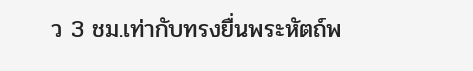ว 3 ชม.เท่ากับทรงยื่นพระหัตถ์พ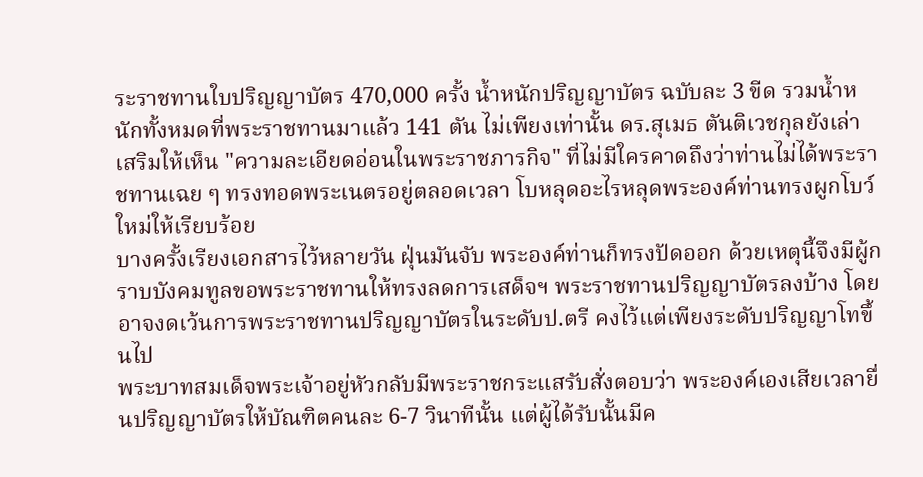ระราชทานใบปริญญาบัตร 470,000 ครั้ง น้ำหนักปริญญาบัตร ฉบับละ 3 ขีด รวมน้ำหนักทั้งหมดที่พระราชทานมาแล้ว 141 ตัน ไม่เพียงเท่านั้น ดร.สุเมธ ตันติเวชกุลยังเล่าเสริมให้เห็น "ความละเอียดอ่อนในพระราชภารกิจ" ที่ไม่มีใครคาดถึงว่าท่านไม่ได้พระราชทานเฉย ๆ ทรงทอดพระเนตรอยู่ตลอดเวลา โบหลุดอะไรหลุดพระองค์ท่านทรงผูกโบว์ใหม่ให้เรียบร้อย
บางครั้งเรียงเอกสารไว้หลายวัน ฝุ่นมันจับ พระองค์ท่านก็ทรงปัดออก ด้วยเหตุนี้จึงมีผู้กราบบังคมทูลขอพระราชทานให้ทรงลดการเสด็จฯ พระราชทานปริญญาบัตรลงบ้าง โดยอาจงดเว้นการพระราชทานปริญญาบัตรในระดับป.ตรี คงไว้แต่เพียงระดับปริญญาโทขึ้นไป
พระบาทสมเด็จพระเจ้าอยู่หัวกลับมีพระราชกระแสรับสั่งตอบว่า พระองค์เองเสียเวลายื่นปริญญาบัตรให้บัณฑิตคนละ 6-7 วินาทีนั้น แต่ผู้ได้รับนั้นมีค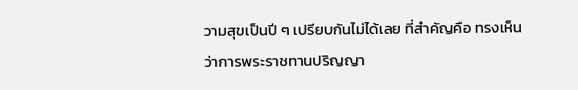วามสุขเป็นปี ๆ เปรียบกันไม่ได้เลย ที่สำคัญคือ ทรงเห็นว่าการพระราชทานปริญญา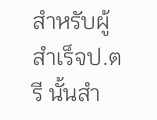สำหรับผู้สำเร็จป.ตรี นั้นสำ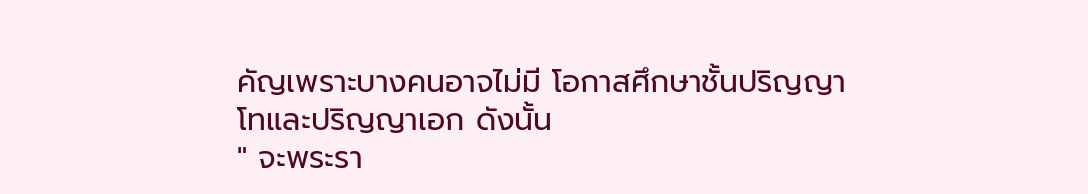คัญเพราะบางคนอาจไม่มี โอกาสศึกษาชั้นปริญญาโทและปริญญาเอก ดังนั้น
" จะพระรา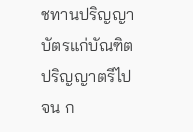ชทานปริญญาบัตรแก่บัณฑิตปริญญาตรีไปจน ก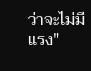ว่าจะไม่มีแรง"